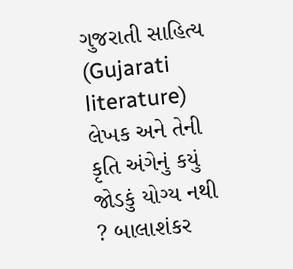ગુજરાતી સાહિત્ય (Gujarati literature) લેખક અને તેની કૃતિ અંગેનું કયું જોડકું યોગ્ય નથી ? બાલાશંકર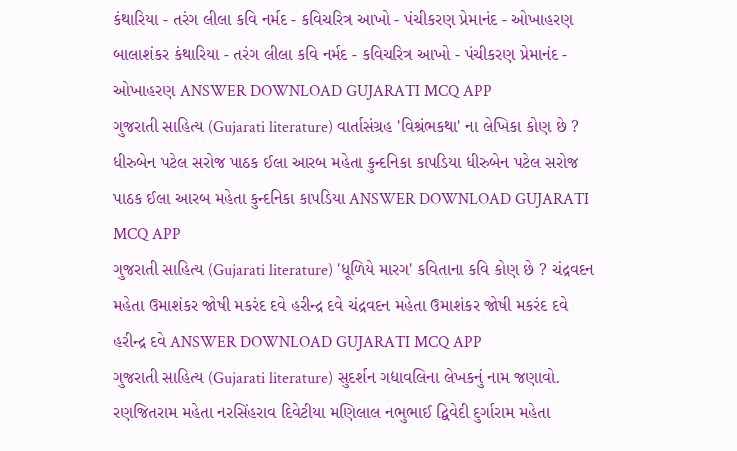કંથારિયા - તરંગ લીલા કવિ નર્મદ - કવિચરિત્ર આખો - પંચીકરણ પ્રેમાનંદ - ઓખાહરણ બાલાશંકર કંથારિયા - તરંગ લીલા કવિ નર્મદ - કવિચરિત્ર આખો - પંચીકરણ પ્રેમાનંદ - ઓખાહરણ ANSWER DOWNLOAD GUJARATI MCQ APP
ગુજરાતી સાહિત્ય (Gujarati literature) વાર્તાસંગ્રહ 'વિશ્રંભકથા' ના લેખિકા કોણ છે ? ધીરુબેન પટેલ સરોજ પાઠક ઈલા આરબ મહેતા કુન્દનિકા કાપડિયા ધીરુબેન પટેલ સરોજ પાઠક ઈલા આરબ મહેતા કુન્દનિકા કાપડિયા ANSWER DOWNLOAD GUJARATI MCQ APP
ગુજરાતી સાહિત્ય (Gujarati literature) 'ધૂળિયે મારગ' કવિતાના કવિ કોણ છે ? ચંદ્રવદન મહેતા ઉમાશંકર જોષી મકરંદ દવે હરીન્દ્ર દવે ચંદ્રવદન મહેતા ઉમાશંકર જોષી મકરંદ દવે હરીન્દ્ર દવે ANSWER DOWNLOAD GUJARATI MCQ APP
ગુજરાતી સાહિત્ય (Gujarati literature) સુદર્શન ગદ્યાવલિના લેખકનું નામ જણાવો. રણજિતરામ મહેતા નરસિંહરાવ દિવેટીયા મણિલાલ નભુભાઈ દ્વિવેદી દુર્ગારામ મહેતા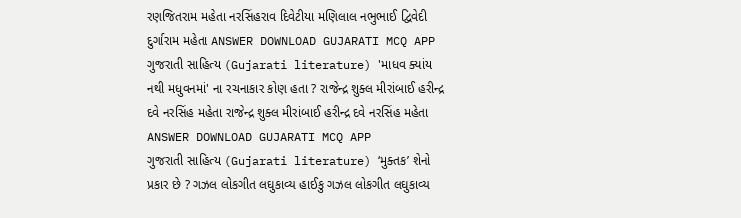રણજિતરામ મહેતા નરસિંહરાવ દિવેટીયા મણિલાલ નભુભાઈ દ્વિવેદી દુર્ગારામ મહેતા ANSWER DOWNLOAD GUJARATI MCQ APP
ગુજરાતી સાહિત્ય (Gujarati literature) 'માધવ ક્યાંય નથી મધુવનમાં' ના રચનાકાર કોણ હતા ? રાજેન્દ્ર શુક્લ મીરાંબાઈ હરીન્દ્ર દવે નરસિંહ મહેતા રાજેન્દ્ર શુક્લ મીરાંબાઈ હરીન્દ્ર દવે નરસિંહ મહેતા ANSWER DOWNLOAD GUJARATI MCQ APP
ગુજરાતી સાહિત્ય (Gujarati literature) ‘મુક્તક’ શેનો પ્રકાર છે ? ગઝલ લોકગીત લઘુકાવ્ય હાઈકુ ગઝલ લોકગીત લઘુકાવ્ય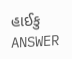હાઈકુ ANSWER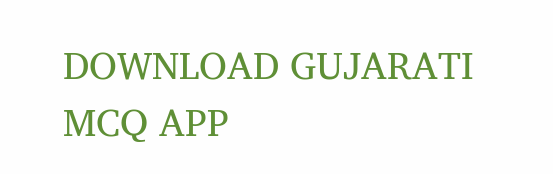DOWNLOAD GUJARATI MCQ APP